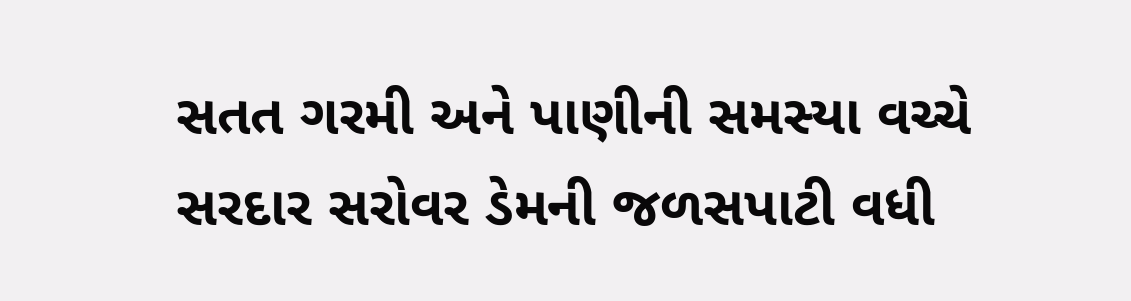સતત ગરમી અને પાણીની સમસ્યા વચ્ચે સરદાર સરોવર ડેમની જળસપાટી વધી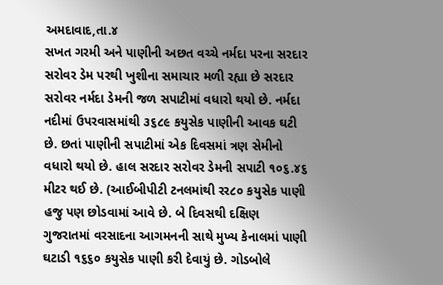અમદાવાદ,તા.૪
સખત ગરમી અને પાણીની અછત વચ્ચે નર્મદા પરના સરદાર સરોવર ડેમ પરથી ખુશીના સમાચાર મળી રહ્યા છે સરદાર સરોવર નર્મદા ડેમની જળ સપાટીમાં વધારો થયો છે. નર્મદા નદીમાં ઉપરવાસમાંથી ૩૬૮૯ કયુસેક પાણીની આવક ઘટી છે. છતાં પાણીની સપાટીમાં એક દિવસમાં ત્રણ સેમીનો વધારો થયો છે. હાલ સરદાર સરોવર ડેમની સપાટી ૧૦૬.૪૬ મીટર થઈ છે. (આઈબીપીટી ટનલમાંથી રર૮૦ કયુસેક પાણી હજુ પણ છોડવામાં આવે છે. બે દિવસથી દક્ષિણ ગુજરાતમાં વરસાદના આગમનની સાથે મુખ્ય કેનાલમાં પાણી ઘટાડી ૧૬૬૦ કયુસેક પાણી કરી દેવાયું છે. ગોડબોલે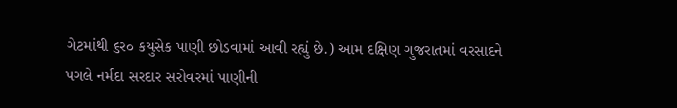ગેટમાંથી ૬ર૦ કયુસેક પાણી છોડવામાં આવી રહ્યું છે.) આમ દક્ષિણ ગુજરાતમાં વરસાદને પગલે નર્મદા સરદાર સરોવરમાં પાણીની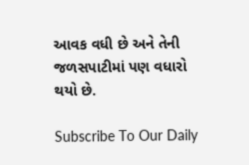આવક વધી છે અને તેની જળસપાટીમાં પણ વધારો થયો છે.

Subscribe To Our Daily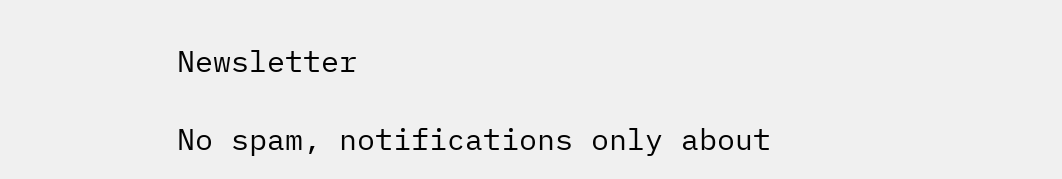Newsletter

No spam, notifications only about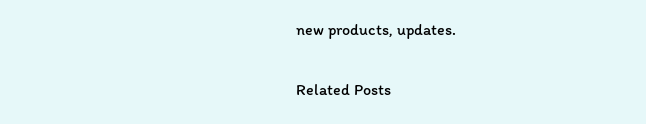new products, updates.

Related Posts